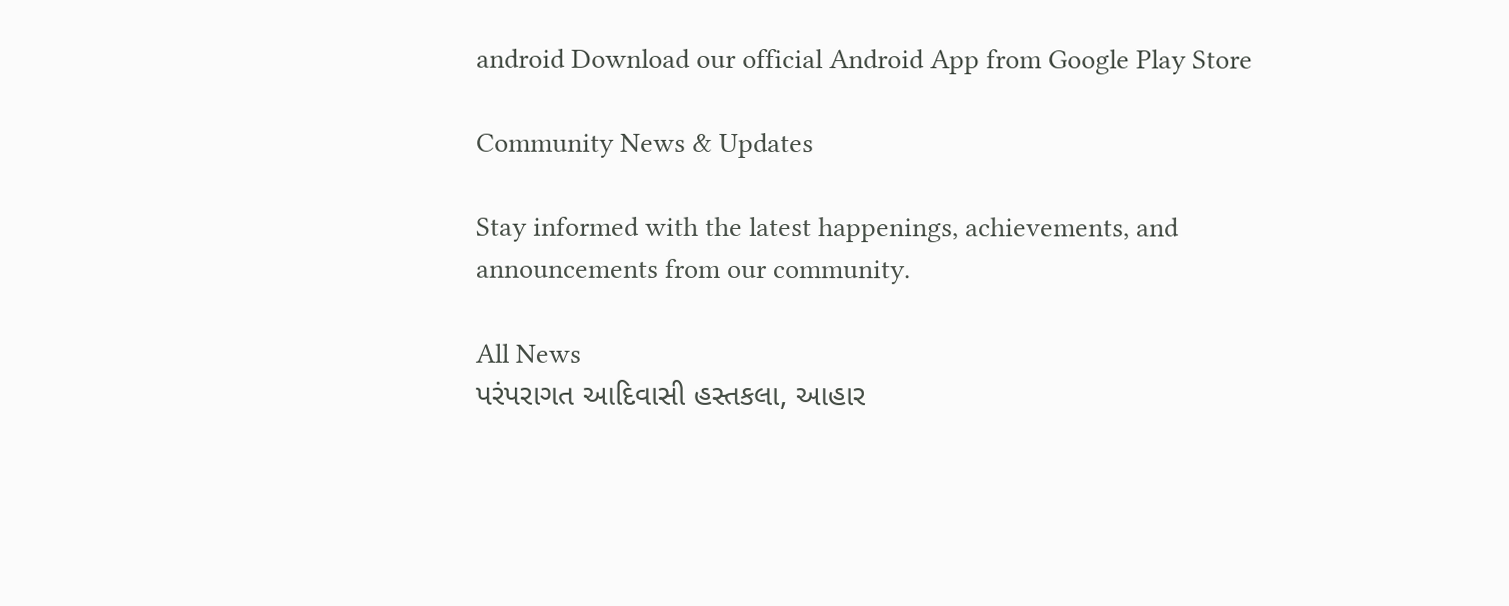android Download our official Android App from Google Play Store

Community News & Updates

Stay informed with the latest happenings, achievements, and announcements from our community.

All News
પરંપરાગત આદિવાસી હસ્તકલા, આહાર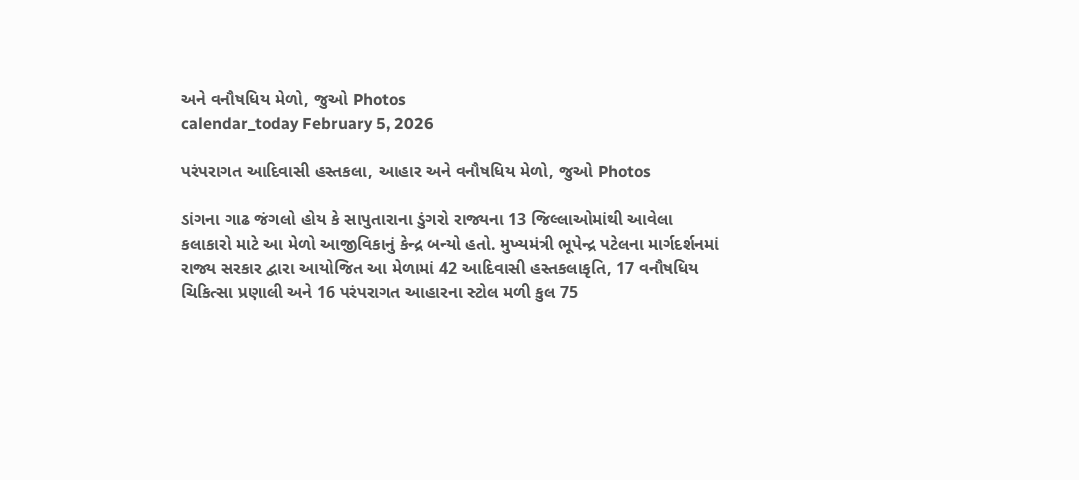અને વનૌષધિય મેળો, જુઓ Photos
calendar_today February 5, 2026

પરંપરાગત આદિવાસી હસ્તકલા, આહાર અને વનૌષધિય મેળો, જુઓ Photos

ડાંગના ગાઢ જંગલો હોય કે સાપુતારાના ડુંગરો રાજ્યના 13 જિલ્લાઓમાંથી આવેલા કલાકારો માટે આ મેળો આજીવિકાનું કેન્દ્ર બન્યો હતો. મુખ્યમંત્રી ભૂપેન્દ્ર પટેલના માર્ગદર્શનમાં રાજ્ય સરકાર દ્વારા આયોજિત આ મેળામાં 42 આદિવાસી હસ્તકલાકૃતિ, 17 વનૌષધિય ચિકિત્સા પ્રણાલી અને 16 પરંપરાગત આહારના સ્ટોલ મળી કુલ 75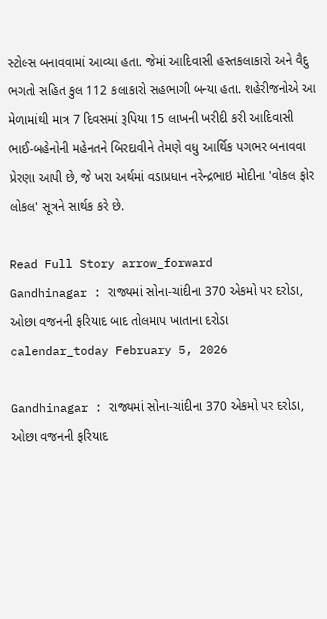સ્ટોલ્સ બનાવવામાં આવ્યા હતા. જેમાં આદિવાસી હસ્તકલાકારો અને વૈદુ ભગતો સહિત કુલ 112 કલાકારો સહભાગી બન્યા હતા. શહેરીજનોએ આ મેળામાંથી માત્ર 7 દિવસમાં રૂપિયા 15 લાખની ખરીદી કરી આદિવાસી ભાઈ-બહેનોની મહેનતને બિરદાવીને તેમણે વધુ આર્થિક પગભર બનાવવા પ્રેરણા આપી છે, જે ખરા અર્થમાં વડાપ્રધાન નરેન્દ્રભાઇ મોદીના 'વોકલ ફોર લોકલ' સૂત્રને સાર્થક કરે છે.

Read Full Story arrow_forward
Gandhinagar : રાજ્યમાં સોના-ચાંદીના 370 એકમો પર દરોડા, ઓછા વજનની ફરિયાદ બાદ તોલમાપ ખાતાના દરોડા
calendar_today February 5, 2026

Gandhinagar : રાજ્યમાં સોના-ચાંદીના 370 એકમો પર દરોડા, ઓછા વજનની ફરિયાદ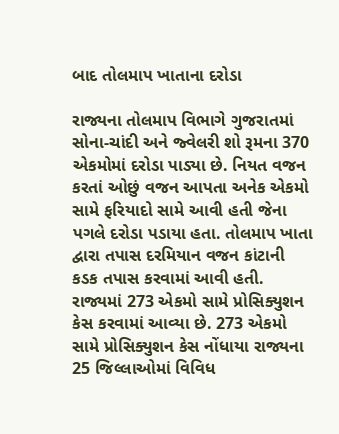બાદ તોલમાપ ખાતાના દરોડા

રાજ્યના તોલમાપ વિભાગે ગુજરાતમાં સોના-ચાંદી અને જ્વેલરી શો રૂમના 370 એકમોમાં દરોડા પાડ્યા છે. નિયત વજન કરતાં ઓછું વજન આપતા અનેક એકમો સામે ફરિયાદો સામે આવી હતી જેના પગલે દરોડા પડાયા હતા. તોલમાપ ખાતા દ્વારા તપાસ દરમિયાન વજન કાંટાની કડક તપાસ કરવામાં આવી હતી. રાજ્યમાં 273 એકમો સામે પ્રોસિક્યુશન કેસ કરવામાં આવ્યા છે. 273 એકમો સામે પ્રોસિક્યુશન કેસ નોંધાયા રાજ્યના 25 જિલ્લાઓમાં વિવિધ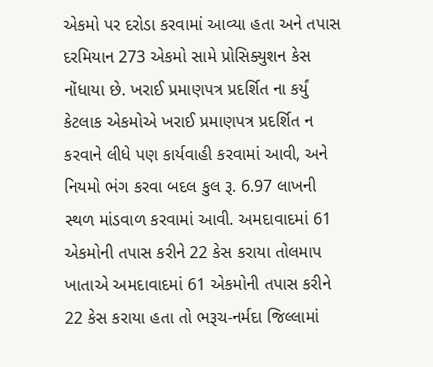એકમો પર દરોડા કરવામાં આવ્યા હતા અને તપાસ દરમિયાન 273 એકમો સામે પ્રોસિક્યુશન કેસ નોંધાયા છે. ખરાઈ પ્રમાણપત્ર પ્રદર્શિત ના કર્યું કેટલાક એકમોએ ખરાઈ પ્રમાણપત્ર પ્રદર્શિત ન કરવાને લીધે પણ કાર્યવાહી કરવામાં આવી, અને નિયમો ભંગ કરવા બદલ કુલ રૂ. 6.97 લાખની સ્થળ માંડવાળ કરવામાં આવી. અમદાવાદમાં 61 એકમોની તપાસ કરીને 22 કેસ કરાયા તોલમાપ ખાતાએ અમદાવાદમાં 61 એકમોની તપાસ કરીને 22 કેસ કરાયા હતા તો ભરૂચ-નર્મદા જિલ્લામાં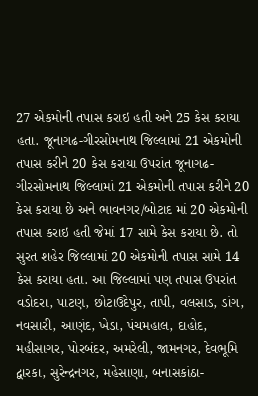27 એકમોની તપાસ કરાઇ હતી અને 25 કેસ કરાયા હતા. જૂનાગઢ-ગીરસોમનાથ જિલ્લામાં 21 એકમોની તપાસ કરીને 20 કેસ કરાયા ઉપરાંત જૂનાગઢ-ગીરસોમનાથ જિલ્લામાં 21 એકમોની તપાસ કરીને 20 કેસ કરાયા છે અને ભાવનગર/બોટાદ માં 20 એકમોની તપાસ કરાઇ હતી જેમાં 17 સામે કેસ કરાયા છે. તો સુરત શહેર જિલ્લામાં 20 એકમોની તપાસ સામે 14 કેસ કરાયા હતા. આ જિલ્લામાં પણ તપાસ ઉપરાંત વડોદરા, પાટણ, છોટાઉદેપુર, તાપી, વલસાડ, ડાંગ, નવસારી, આણંદ, ખેડા, પંચમહાલ, દાહોદ, મહીસાગર, પોરબંદર, અમરેલી, જામનગર, દેવભૂમિ દ્વારકા, સુરેન્દ્રનગર, મહેસાણા, બનાસકાંઠા-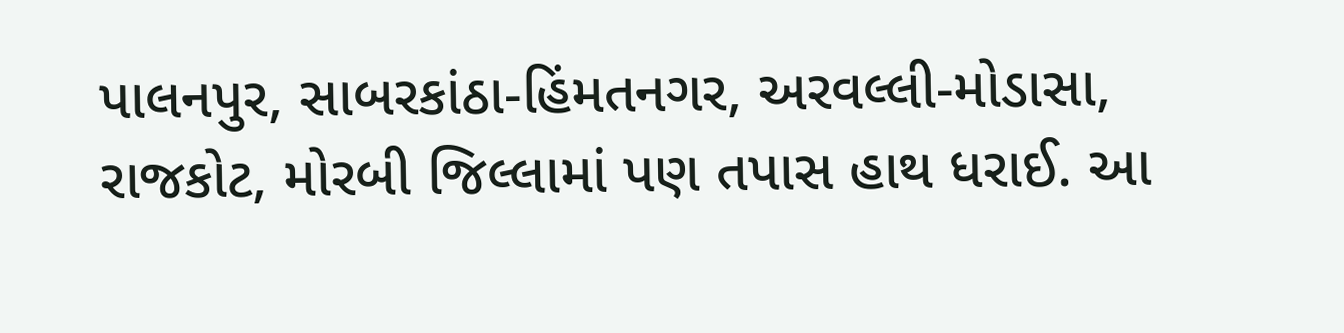પાલનપુર, સાબરકાંઠા-હિંમતનગર, અરવલ્લી-મોડાસા, રાજકોટ, મોરબી જિલ્લામાં પણ તપાસ હાથ ધરાઈ. આ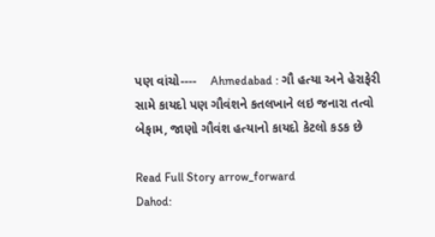પણ વાંચો----    Ahmedabad : ગૌ હત્યા અને હેરાફેરી સામે કાયદો પણ ગૌવંશને કતલખાને લઇ જનારા તત્વો બેફામ, જાણો ગૌવંશ હત્યાનો કાયદો કેટલો કડક છે

Read Full Story arrow_forward
Dahod: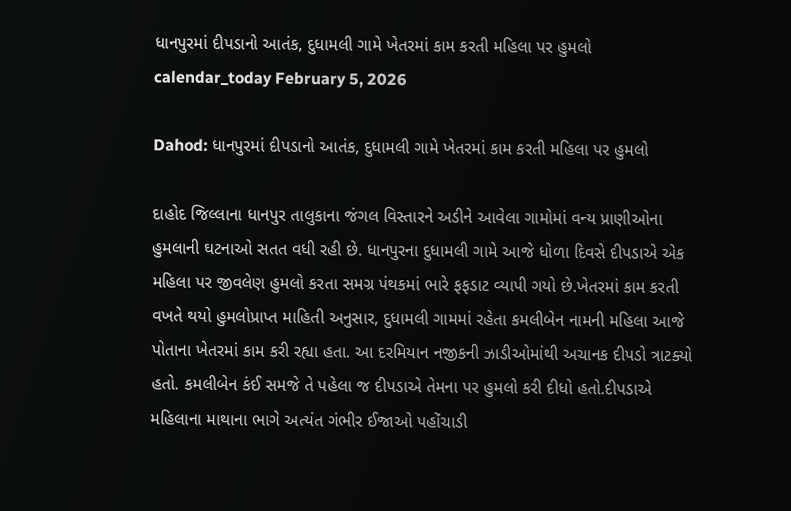ધાનપુરમાં દીપડાનો આતંક, દુધામલી ગામે ખેતરમાં કામ કરતી મહિલા પર હુમલો
calendar_today February 5, 2026

Dahod: ધાનપુરમાં દીપડાનો આતંક, દુધામલી ગામે ખેતરમાં કામ કરતી મહિલા પર હુમલો

દાહોદ જિલ્લાના ધાનપુર તાલુકાના જંગલ વિસ્તારને અડીને આવેલા ગામોમાં વન્ય પ્રાણીઓના હુમલાની ઘટનાઓ સતત વધી રહી છે. ધાનપુરના દુધામલી ગામે આજે ધોળા દિવસે દીપડાએ એક મહિલા પર જીવલેણ હુમલો કરતા સમગ્ર પંથકમાં ભારે ફફડાટ વ્યાપી ગયો છે.ખેતરમાં કામ કરતી વખતે થયો હુમલોપ્રાપ્ત માહિતી અનુસાર, દુધામલી ગામમાં રહેતા કમલીબેન નામની મહિલા આજે પોતાના ખેતરમાં કામ કરી રહ્યા હતા. આ દરમિયાન નજીકની ઝાડીઓમાંથી અચાનક દીપડો ત્રાટક્યો હતો. કમલીબેન કંઈ સમજે તે પહેલા જ દીપડાએ તેમના પર હુમલો કરી દીધો હતો.દીપડાએ મહિલાના માથાના ભાગે અત્યંત ગંભીર ઈજાઓ પહોંચાડી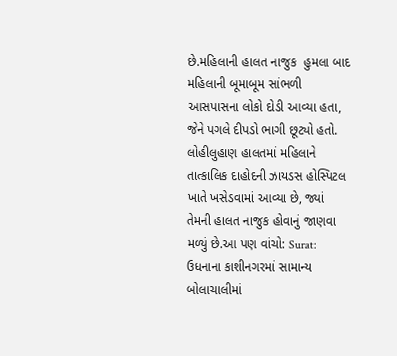છે.મહિલાની હાલત નાજુક  હુમલા બાદ મહિલાની બૂમાબૂમ સાંભળી આસપાસના લોકો દોડી આવ્યા હતા, જેને પગલે દીપડો ભાગી છૂટ્યો હતો. લોહીલુહાણ હાલતમાં મહિલાને તાત્કાલિક દાહોદની ઝાયડસ હોસ્પિટલ ખાતે ખસેડવામાં આવ્યા છે, જ્યાં તેમની હાલત નાજુક હોવાનું જાણવા મળ્યું છે.આ પણ વાંચો: Surat: ઉધનાના કાશીનગરમાં સામાન્ય બોલાચાલીમાં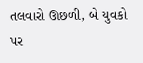તલવારો ઊછળી, બે યુવકો પર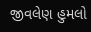જીવલેણ હુમલો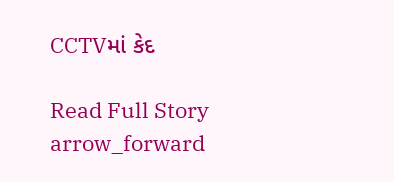CCTVમાં કેદ

Read Full Story arrow_forward